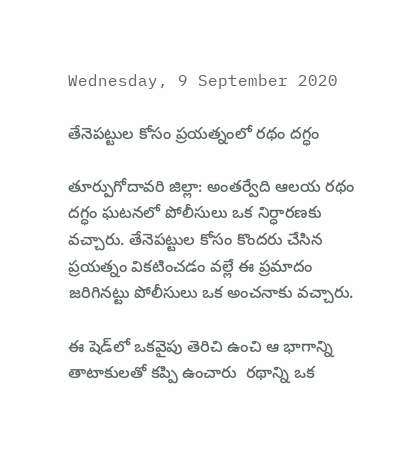Wednesday, 9 September 2020

తేనెపట్టుల కోసం ప్రయత్నంలో రథం దగ్ధం

తూర్పుగోదావరి జిల్లా: అంతర్వేది ఆలయ రథం దగ్ధం ఘటనలో పోలీసులు ఒక నిర్ధారణకు వచ్చారు. తేనెపట్టుల కోసం కొందరు చేసిన ప్రయత్నం వికటించడం వల్లే ఈ ప్రమాదం జరిగినట్టు పోలీసులు ఒక అంచనాకు వచ్చారు.

ఈ షెడ్‌లో ఒకవైపు తెరిచి ఉంచి ఆ భాగాన్ని తాటాకులతో కప్పి ఉంచారు  రథాన్ని ఒక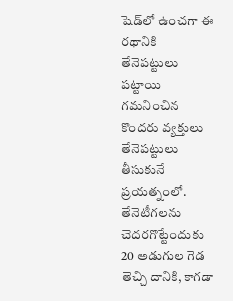షెడ్‌లో ఉంచగా ఈ రథానికి తేనెపట్టులు పట్టాయి గమనించిన కొందరు వ్యక్తులు తేనెపట్టులు తీసుకునే ప్రయత్నంలో. తేనెటీగలను చెదరగొట్టేందుకు 20 అడుగుల గెడ తెచ్చి దానికి, కాగడా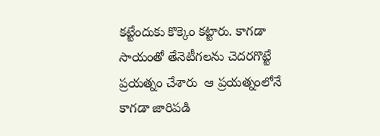కట్టేందుకు కొక్కెం కట్టారు. కాగడా సాయంతో తేనెటీగలను చెదరగొట్టే ప్రయత్నం చేశారు  ఆ ప్రయత్నంలోనే కాగడా జారిపడి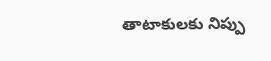తాటాకులకు నిప్పు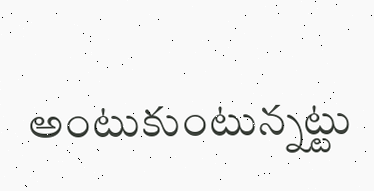అంటుకుంటున్నట్టు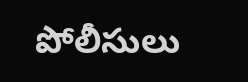పోలీసులు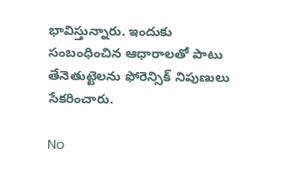భావిస్తున్నారు. ఇందుకు సంబంధించిన ఆధారాలతో పాటు తేనెతుట్టెలను ఫోరెన్సిక్ నిపుణులు సేకరించారు.

No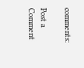comments:

Post a Comment